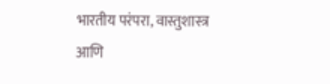भारतीय परंपरा, वास्तुशास्त्र आणि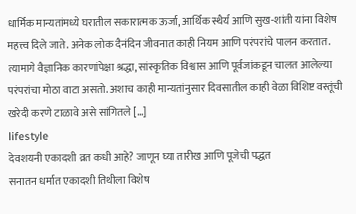धार्मिक मान्यतांमध्ये घरातील सकारात्मक ऊर्जा, आर्थिक स्थैर्य आणि सुख-शांती यांना विशेष महत्त्व दिले जाते. अनेक लोक दैनंदिन जीवनात काही नियम आणि परंपरांचे पालन करतात. त्यामागे वैज्ञानिक कारणांपेक्षा श्रद्धा, सांस्कृतिक विश्वास आणि पूर्वजांकडून चालत आलेल्या परंपरांचा मोठा वाटा असतो. अशाच काही मान्यतांनुसार दिवसातील काही वेळा विशिष्ट वस्तूंची खरेदी करणे टाळावे असे सांगितले […]
lifestyle
देवशयनी एकादशी व्रत कधी आहे? जाणून घ्या तारीख आणि पूजेची पद्धत
सनातन धर्मात एकादशी तिथीला विशेष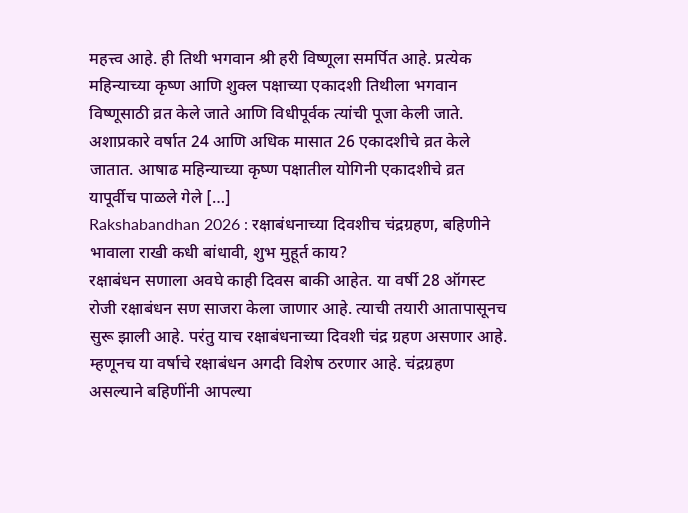महत्त्व आहे. ही तिथी भगवान श्री हरी विष्णूला समर्पित आहे. प्रत्येक महिन्याच्या कृष्ण आणि शुक्ल पक्षाच्या एकादशी तिथीला भगवान विष्णूसाठी व्रत केले जाते आणि विधीपूर्वक त्यांची पूजा केली जाते. अशाप्रकारे वर्षात 24 आणि अधिक मासात 26 एकादशीचे व्रत केले जातात. आषाढ महिन्याच्या कृष्ण पक्षातील योगिनी एकादशीचे व्रत यापूर्वीच पाळले गेले […]
Rakshabandhan 2026 : रक्षाबंधनाच्या दिवशीच चंद्रग्रहण, बहिणीने भावाला राखी कधी बांधावी, शुभ मुहूर्त काय?
रक्षाबंधन सणाला अवघे काही दिवस बाकी आहेत. या वर्षी 28 ऑगस्ट रोजी रक्षाबंधन सण साजरा केला जाणार आहे. त्याची तयारी आतापासूनच सुरू झाली आहे. परंतु याच रक्षाबंधनाच्या दिवशी चंद्र ग्रहण असणार आहे. म्हणूनच या वर्षाचे रक्षाबंधन अगदी विशेष ठरणार आहे. चंद्रग्रहण असल्याने बहिणींनी आपल्या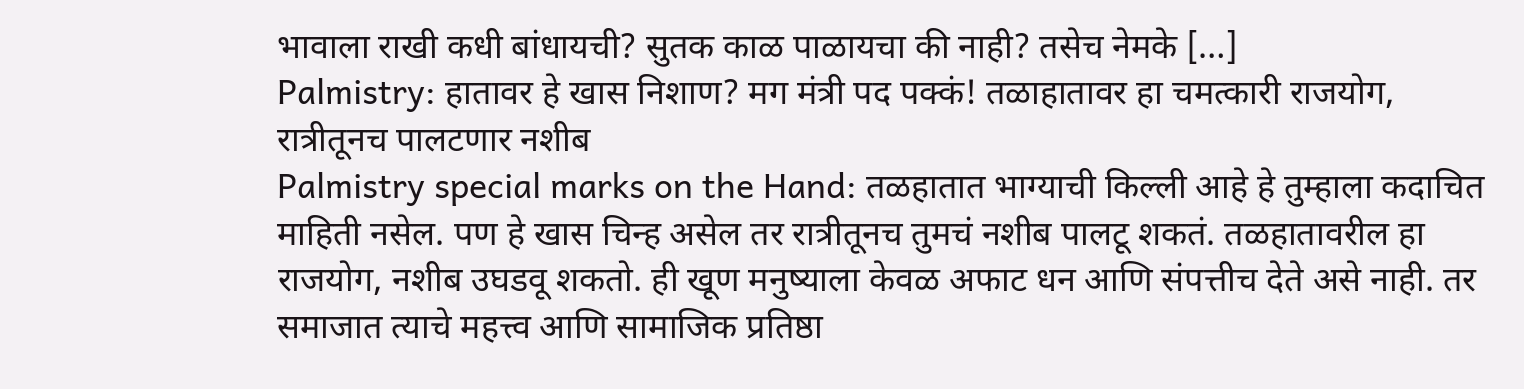भावाला राखी कधी बांधायची? सुतक काळ पाळायचा की नाही? तसेच नेमके […]
Palmistry: हातावर हे खास निशाण? मग मंत्री पद पक्कं! तळाहातावर हा चमत्कारी राजयोग, रात्रीतूनच पालटणार नशीब
Palmistry special marks on the Hand: तळहातात भाग्याची किल्ली आहे हे तुम्हाला कदाचित माहिती नसेल. पण हे खास चिन्ह असेल तर रात्रीतूनच तुमचं नशीब पालटू शकतं. तळहातावरील हा राजयोग, नशीब उघडवू शकतो. ही खूण मनुष्याला केवळ अफाट धन आणि संपत्तीच देते असे नाही. तर समाजात त्याचे महत्त्व आणि सामाजिक प्रतिष्ठा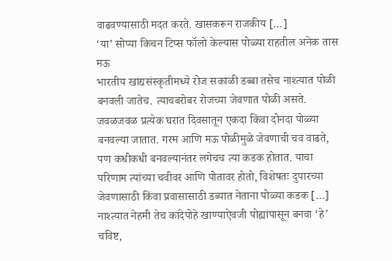वाढवण्यासाठी मदत करते. खासकरून राजकीय […]
‘या’ सोप्या किचन टिप्स फॉलो केल्यास पोळ्या राहतील अनेक तास मऊ
भारतीय खाद्यसंस्कृतीमध्ये रोज सकाळी डब्बा तसेच नाश्त्यात पोळी बनवली जातेच. त्याचबरोबर रोजच्या जेवणात पोळी असते. जवळजवळ प्रत्येक घरात दिवसातून एकदा किंवा दोनदा पोळ्या बनवल्या जातात. गरम आणि मऊ पोळीमुळे जेवणाची चव वाढते, पण कधीकधी बनवल्यानंतर लगेचच त्या कडक होतात. याचा परिणाम त्यांच्या चवीवर आणि पोतावर होतो, विशेषतः दुपारच्या जेवणासाठी किंवा प्रवासासाठी डब्यात नेताना पोळ्या कडक […]
नाश्त्यात नेहमी तेच कांदेपोहे खाण्याऐवजी पोह्यांपासून बनवा ‘हे’ चविष्ट,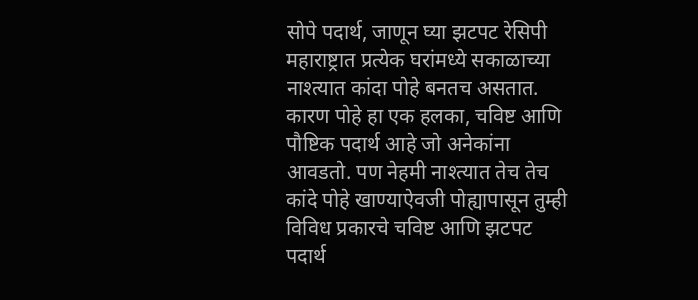सोपे पदार्थ, जाणून घ्या झटपट रेसिपी
महाराष्ट्रात प्रत्येक घरांमध्ये सकाळाच्या नाश्त्यात कांदा पोहे बनतच असतात. कारण पोहे हा एक हलका, चविष्ट आणि पौष्टिक पदार्थ आहे जो अनेकांना आवडतो. पण नेहमी नाश्त्यात तेच तेच कांदे पोहे खाण्याऐवजी पोह्यापासून तुम्ही विविध प्रकारचे चविष्ट आणि झटपट पदार्थ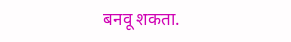बनवू शकता.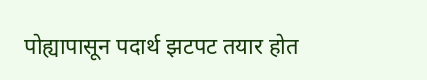पोह्यापासून पदार्थ झटपट तयार होत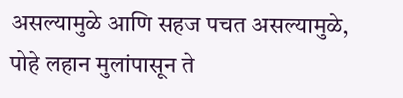असल्यामुळे आणि सहज पचत असल्यामुळे, पोहे लहान मुलांपासून ते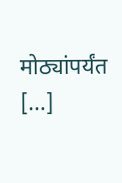मोठ्यांपर्यंत […]